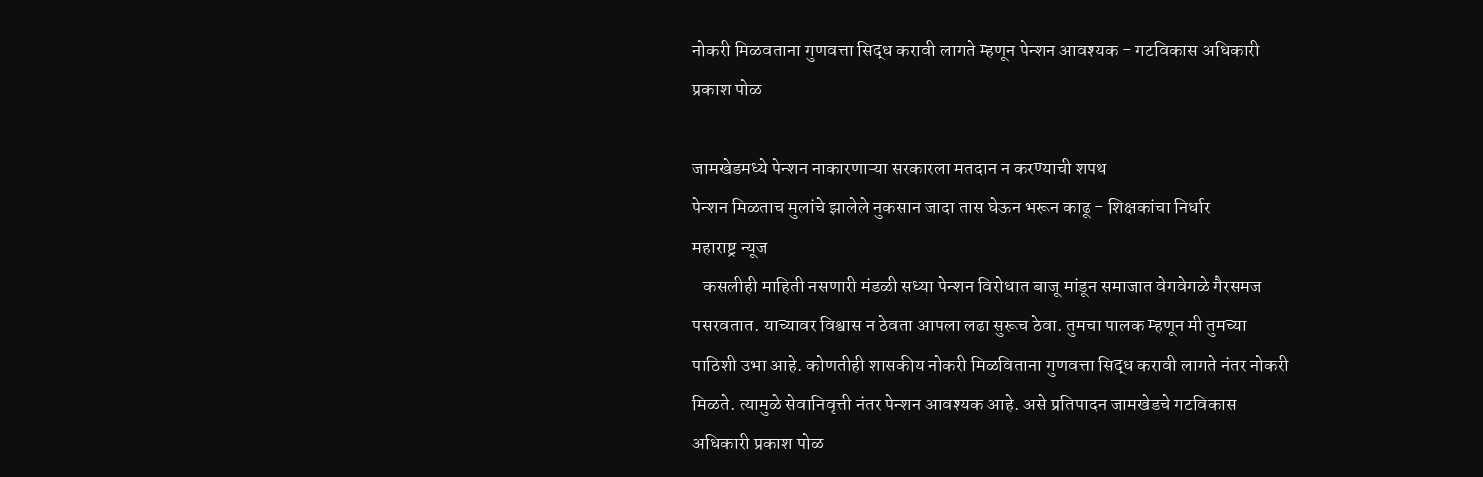नोकरी मिळवताना गुणवत्ता सिद्ध करावी लागते म्हणून पेन्शन आवश्यक - गटविकास अधिकारी प्रकाश पोळ

जामखेडमध्ये पेन्शन नाकारणाऱ्या सरकारला मतदान न करण्याची शपथ
पेन्शन मिळताच मुलांचे झालेले नुकसान जादा तास घेऊन भरून काढू - शिक्षकांचा निर्धार
महाराष्ट्र न्यूज
   कसलीही माहिती नसणारी मंडळी सध्या पेन्शन विरोधात बाजू मांडून समाजात वेगवेगळे गैरसमज पसरवतात. याच्यावर विश्वास न ठेवता आपला लढा सुरूच ठेवा. तुमचा पालक म्हणून मी तुमच्या पाठिशी उभा आहे. कोणतीही शासकीय नोकरी मिळविताना गुणवत्ता सिद्ध करावी लागते नंतर नोकरी मिळते. त्यामुळे सेवानिवृत्ती नंतर पेन्शन आवश्यक आहे. असे प्रतिपादन जामखेडचे गटविकास अधिकारी प्रकाश पोळ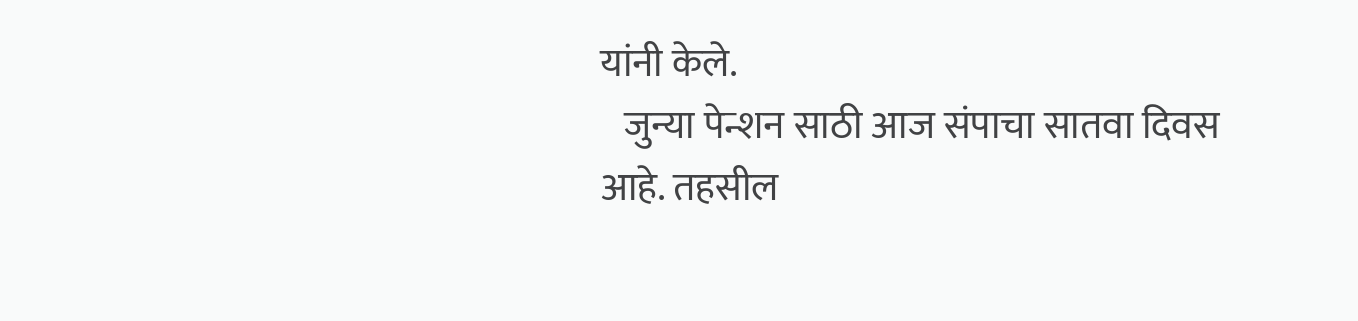यांनी केले.
   जुन्या पेन्शन साठी आज संपाचा सातवा दिवस आहे. तहसील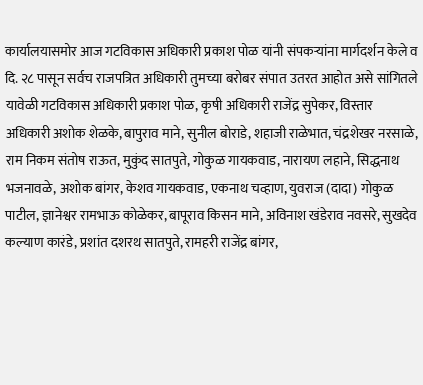कार्यालयासमोर आज गटविकास अधिकारी प्रकाश पोळ यांनी संपकऱ्यांना मार्गदर्शन केले व दि. २८ पासून सर्वच राजपत्रित अधिकारी तुमच्या बरोबर संपात उतरत आहोत असे सांगितले
यावेळी गटविकास अधिकारी प्रकाश पोळ, कृषी अधिकारी राजेंद्र सुपेकर, विस्तार अधिकारी अशोक शेळके, बापुराव माने, सुनील बोराडे, शहाजी राळेभात, चंद्रशेखर नरसाळे, राम निकम संतोष राऊत, मुकुंद सातपुते, गोकुळ गायकवाड, नारायण लहाने, सिद्धनाथ भजनावळे, अशोक बांगर, केशव गायकवाड, एकनाथ चव्हाण, युवराज (दादा) गोकुळ पाटील, ज्ञानेश्वर रामभाऊ कोळेकर, बापूराव किसन माने, अविनाश खंडेराव नवसरे, सुखदेव कल्याण कारंडे, प्रशांत दशरथ सातपुते, रामहरी राजेंद्र बांगर,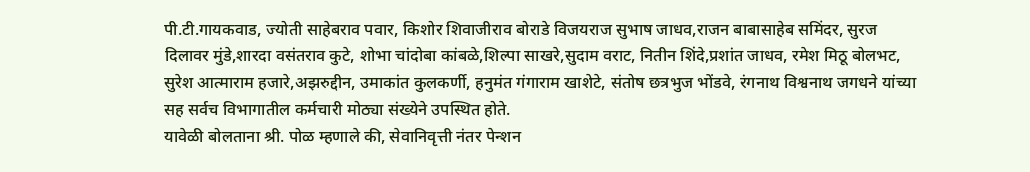पी.टी.गायकवाड, ज्योती साहेबराव पवार, किशोर शिवाजीराव बोराडे विजयराज सुभाष जाधव,राजन बाबासाहेब समिंदर, सुरज दिलावर मुंडे,शारदा वसंतराव कुटे, शोभा चांदोबा कांबळे,शिल्पा साखरे,सुदाम वराट, नितीन शिंदे,प्रशांत जाधव, रमेश मिठू बोलभट, सुरेश आत्माराम हजारे,अझरुद्दीन, उमाकांत कुलकर्णी, हनुमंत गंगाराम खाशेटे, संतोष छत्रभुज भोंडवे, रंगनाथ विश्वनाथ जगधने यांच्या सह सर्वच विभागातील कर्मचारी मोठ्या संख्येने उपस्थित होते.
यावेळी बोलताना श्री. पोळ म्हणाले की, सेवानिवृत्ती नंतर पेन्शन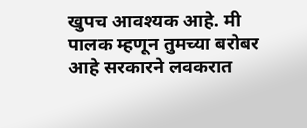खुपच आवश्यक आहे. मी पालक म्हणून तुमच्या बरोबर आहे सरकारने लवकरात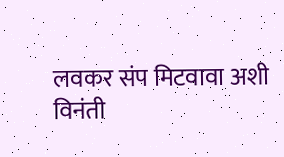लवकर संप मिटवावा अशी विनंती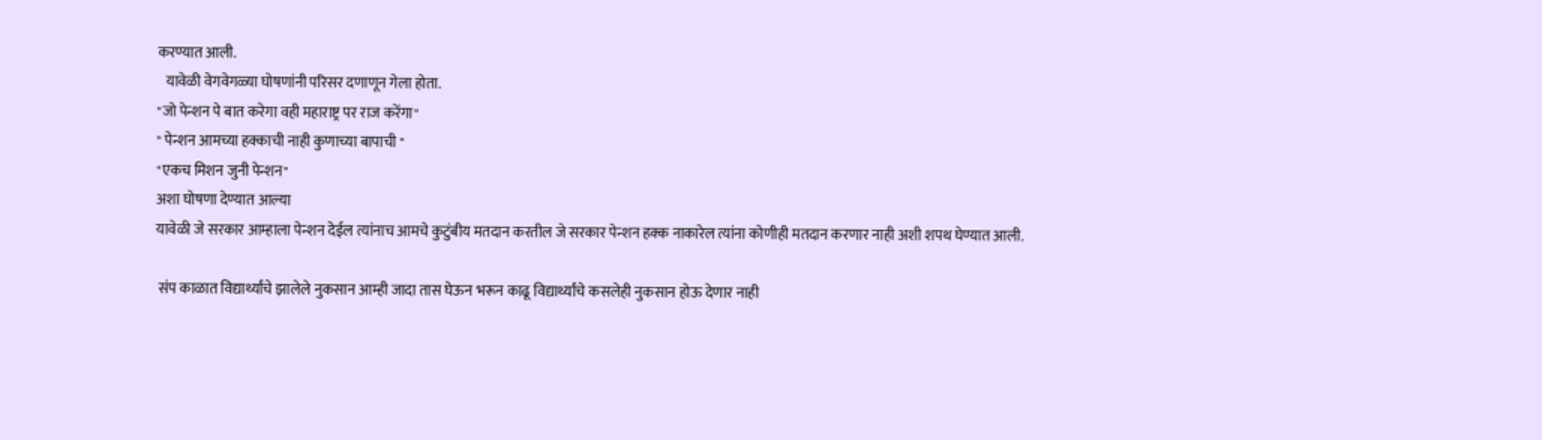करण्यात आली.
   यावेळी वेगवेगळ्या घोषणांनी परिसर दणाणून गेला होता.
"जो पेन्शन पे बात करेगा वही महाराष्ट्र पर राज करेंगा"
" पेन्शन आमच्या हक्काची नाही कुणाच्या बापाची "
"एकच मिशन जुनी पेन्शन"
अशा घोषणा देण्यात आल्या
यावेळी जे सरकार आम्हाला पेन्शन देईल त्यांनाच आमचे कुटुंबीय मतदान करतील जे सरकार पेन्शन हक्क नाकारेल त्यांना कोणीही मतदान करणार नाही अशी शपथ घेण्यात आली.

 संप काळात विद्यार्थ्यांचे झालेले नुकसान आम्ही जादा तास घेऊन भरून काढू विद्यार्थ्यांचे कसलेही नुकसान होऊ देणार नाही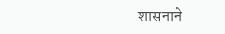शासनाने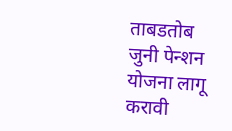ताबडतोब जुनी पेन्शन योजना लागू करावी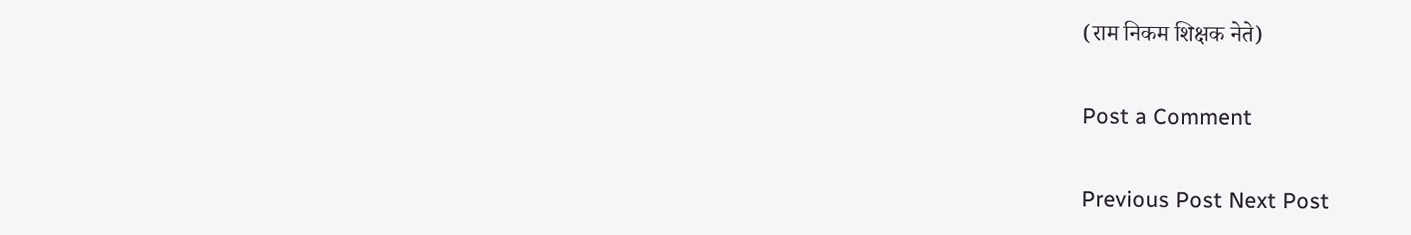(राम निकम शिक्षक नेते)

Post a Comment

Previous Post Next Post